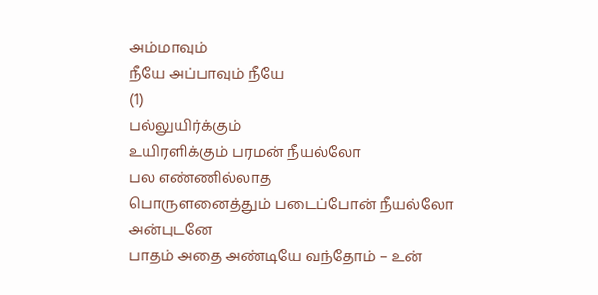அம்மாவும்
நீயே அப்பாவும் நீயே
(1)
பல்லுயிர்க்கும்
உயிரளிக்கும் பரமன் நீயல்லோ
பல எண்ணில்லாத
பொருளனைத்தும் படைப்போன் நீயல்லோ
அன்புடனே
பாதம் அதை அண்டியே வந்தோம் – உன்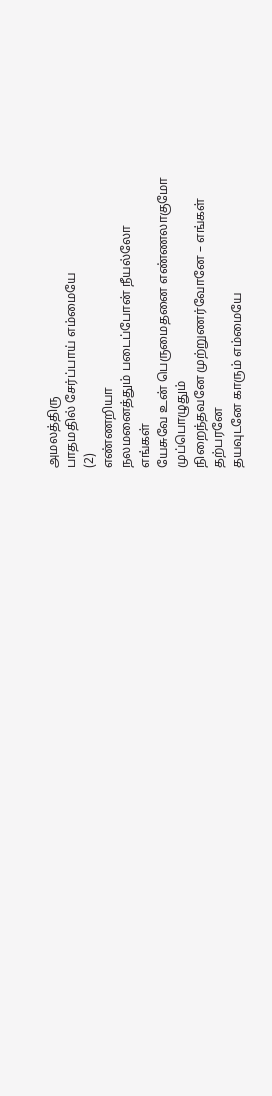அமலத்திரு
பாதமதில் சேர்ப்பாய் எம்மையே
(2)
எண்ணறியா
நலமனைத்தும் படைப்போன் நீயல்லோ
எங்கள்
யேசுவே உன் பெருமைதனை எண்ணலாகுமோ
முப்பொழுதும்
நிறைந்தவனே முற்றுணர்வோனே – எங்கள்
தற்பரனே
தயவுடனே காரும் எம்மையே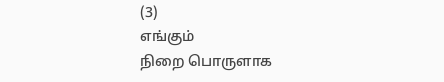(3)
எங்கும்
நிறை பொருளாக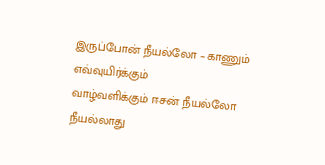இருப்போன் நீயல்லோ – காணும்
எவ்வுயிர்க்கும்
வாழ்வளிக்கும் ஈசன் நீயல்லோ
நீயல்லாது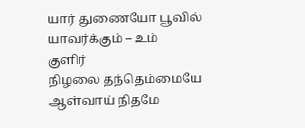யார் துணையோ பூவில் யாவர்க்கும் – உம்
குளிர்
நிழலை தந்தெம்மையே ஆள்வாய் நிதமே